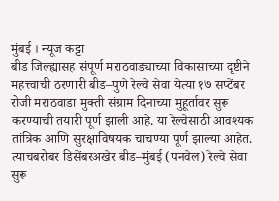मुंबई । न्यूज कट्टा
बीड जिल्ह्यासह संपूर्ण मराठवाड्याच्या विकासाच्या दृष्टीने महत्त्वाची ठरणारी बीड–पुणे रेल्वे सेवा येत्या १७ सप्टेंबर रोजी मराठवाडा मुक्ती संग्राम दिनाच्या मुहूर्तावर सुरू करण्याची तयारी पूर्ण झाली आहे. या रेल्वेसाठी आवश्यक तांत्रिक आणि सुरक्षाविषयक चाचण्या पूर्ण झाल्या आहेत. त्याचबरोबर डिसेंबरअखेर बीड–मुंबई (पनवेल) रेल्वे सेवा सुरू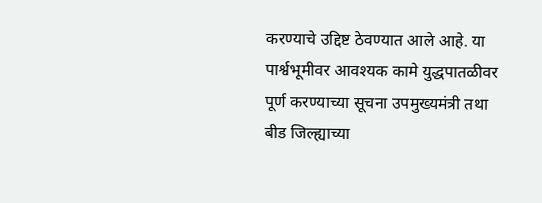करण्याचे उद्दिष्ट ठेवण्यात आले आहे. या पार्श्वभूमीवर आवश्यक कामे युद्धपातळीवर पूर्ण करण्याच्या सूचना उपमुख्यमंत्री तथा बीड जिल्ह्याच्या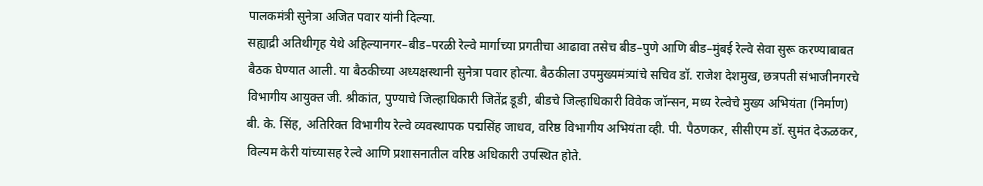पालकमंत्री सुनेत्रा अजित पवार यांनी दिल्या.
सह्याद्री अतिथीगृह येथे अहिल्यानगर–बीड–परळी रेल्वे मार्गाच्या प्रगतीचा आढावा तसेच बीड–पुणे आणि बीड–मुंबई रेल्वे सेवा सुरू करण्याबाबत बैठक घेण्यात आली. या बैठकीच्या अध्यक्षस्थानी सुनेत्रा पवार होत्या. बैठकीला उपमुख्यमंत्र्यांचे सचिव डॉ. राजेश देशमुख, छत्रपती संभाजीनगरचे विभागीय आयुक्त जी. श्रीकांत, पुण्याचे जिल्हाधिकारी जितेंद्र डूडी, बीडचे जिल्हाधिकारी विवेक जॉन्सन, मध्य रेल्वेचे मुख्य अभियंता (निर्माण) बी. के. सिंह, अतिरिक्त विभागीय रेल्वे व्यवस्थापक पद्मसिंह जाधव, वरिष्ठ विभागीय अभियंता व्ही. पी. पैठणकर, सीसीएम डॉ. सुमंत देऊळकर, विल्यम केरी यांच्यासह रेल्वे आणि प्रशासनातील वरिष्ठ अधिकारी उपस्थित होते.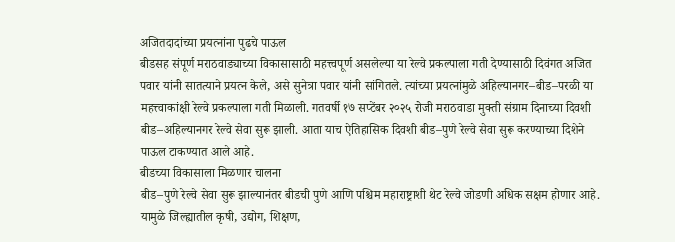अजितदादांच्या प्रयत्नांना पुढचे पाऊल
बीडसह संपूर्ण मराठवाड्याच्या विकासासाठी महत्त्वपूर्ण असलेल्या या रेल्वे प्रकल्पाला गती देण्यासाठी दिवंगत अजित पवार यांनी सातत्याने प्रयत्न केले, असे सुनेत्रा पवार यांनी सांगितले. त्यांच्या प्रयत्नांमुळे अहिल्यानगर–बीड–परळी या महत्त्वाकांक्षी रेल्वे प्रकल्पाला गती मिळाली. गतवर्षी १७ सप्टेंबर २०२५ रोजी मराठवाडा मुक्ती संग्राम दिनाच्या दिवशी बीड–अहिल्यानगर रेल्वे सेवा सुरू झाली. आता याच ऐतिहासिक दिवशी बीड–पुणे रेल्वे सेवा सुरू करण्याच्या दिशेने पाऊल टाकण्यात आले आहे.
बीडच्या विकासाला मिळणार चालना
बीड–पुणे रेल्वे सेवा सुरू झाल्यानंतर बीडची पुणे आणि पश्चिम महाराष्ट्राशी थेट रेल्वे जोडणी अधिक सक्षम होणार आहे. यामुळे जिल्ह्यातील कृषी, उद्योग, शिक्षण,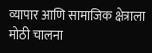व्यापार आणि सामाजिक क्षेत्राला मोठी चालना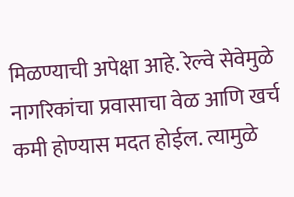मिळण्याची अपेक्षा आहे. रेल्वे सेवेमुळे नागरिकांचा प्रवासाचा वेळ आणि खर्च कमी होण्यास मदत होईल. त्यामुळे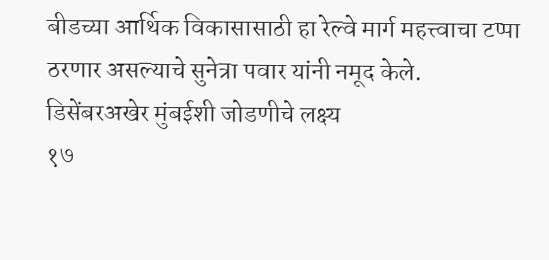बीडच्या आर्थिक विकासासाठी हा रेल्वे मार्ग महत्त्वाचा टप्पा ठरणार असल्याचे सुनेत्रा पवार यांनी नमूद केले.
डिसेंबरअखेर मुंबईशी जोडणीचे लक्ष्य
१७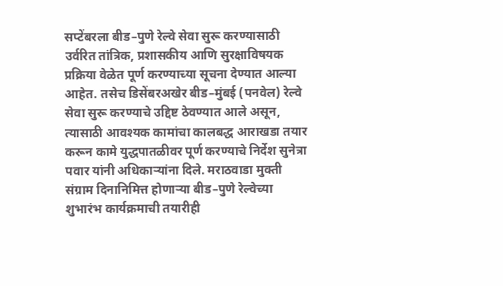सप्टेंबरला बीड–पुणे रेल्वे सेवा सुरू करण्यासाठी उर्वरित तांत्रिक, प्रशासकीय आणि सुरक्षाविषयक प्रक्रिया वेळेत पूर्ण करण्याच्या सूचना देण्यात आल्या आहेत. तसेच डिसेंबरअखेर बीड–मुंबई (पनवेल) रेल्वे सेवा सुरू करण्याचे उद्दिष्ट ठेवण्यात आले असून, त्यासाठी आवश्यक कामांचा कालबद्ध आराखडा तयार करून कामे युद्धपातळीवर पूर्ण करण्याचे निर्देश सुनेत्रा पवार यांनी अधिकाऱ्यांना दिले. मराठवाडा मुक्ती संग्राम दिनानिमित्त होणाऱ्या बीड–पुणे रेल्वेच्या शुभारंभ कार्यक्रमाची तयारीही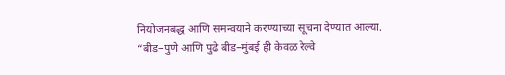नियोजनबद्ध आणि समन्वयाने करण्याच्या सूचना देण्यात आल्या.
“बीड–पुणे आणि पुढे बीड–मुंबई ही केवळ रेल्वे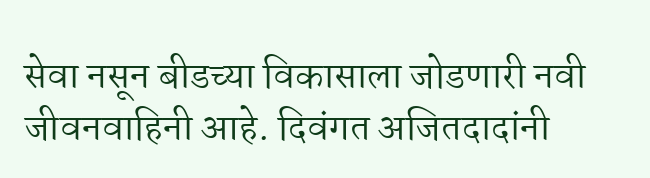सेवा नसून बीडच्या विकासाला जोडणारी नवी जीवनवाहिनी आहे. दिवंगत अजितदादांनी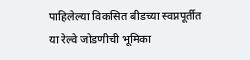पाहिलेल्या विकसित बीडच्या स्वप्नपूर्तीत या रेल्वे जोडणीची भूमिका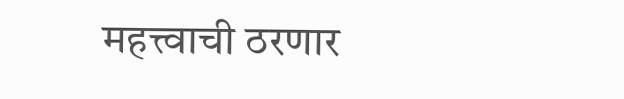महत्त्वाची ठरणार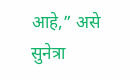आहे,” असे सुनेत्रा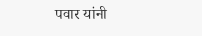पवार यांनी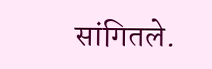सांगितले.